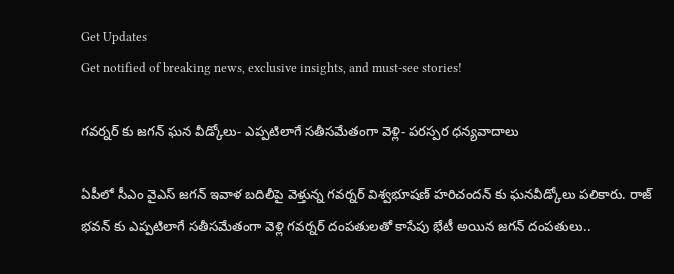Get Updates
Get notified of breaking news, exclusive insights, and must-see stories!

గవర్నర్ కు జగన్ ఘన వీడ్కోలు- ఎప్పటిలాగే సతీసమేతంగా వెళ్లి- పరస్పర ధన్యవాదాలు

ఏపీలో సీఎం వైఎస్ జగన్ ఇవాళ బదిలీపై వెళ్తున్న గవర్నర్ విశ్వభూషణ్ హరిచందన్ కు ఘనవీడ్కోలు పలికారు. రాజ్ భవన్ కు ఎప్పటిలాగే సతీసమేతంగా వెళ్లి గవర్నర్ దంపతులతో కాసేపు భేటీ అయిన జగన్ దంపతులు..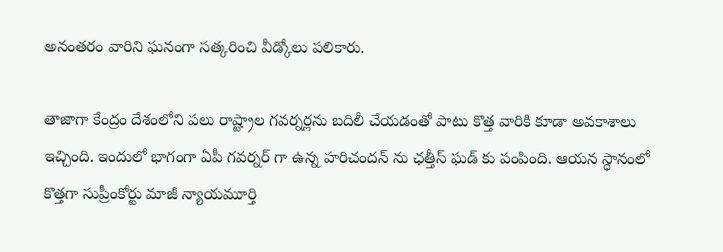అనంతరం వారిని ఘనంగా సత్కరించి వీడ్కోలు పలికారు.

తాజాగా కేంద్రం దేశంలోని పలు రాష్ట్రాల గవర్నర్లను బదిలీ చేయడంతో పాటు కొత్త వారికి కూడా అవకాశాలు ఇచ్చింది. ఇందులో భాగంగా ఏపీ గవర్నర్ గా ఉన్న హరిచందన్ ను ఛత్తీస్ ఘడ్ కు పంపింది. ఆయన స్ధానంలో కొత్తగా సుప్రీంకోర్టు మాజీ న్యాయమూర్తి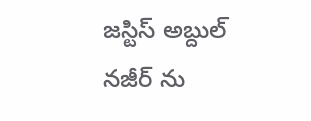జస్టిస్ అబ్దుల్ నజీర్ ను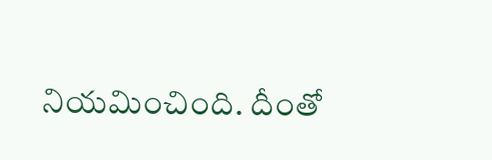నియమించింది. దీంతో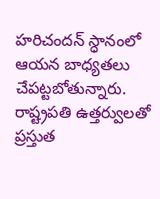హరిచందన్ స్ధానంలో ఆయన బాధ్యతలు చేపట్టబోతున్నారు. రాష్ట్రపతి ఉత్తర్వులతో ప్రస్తుత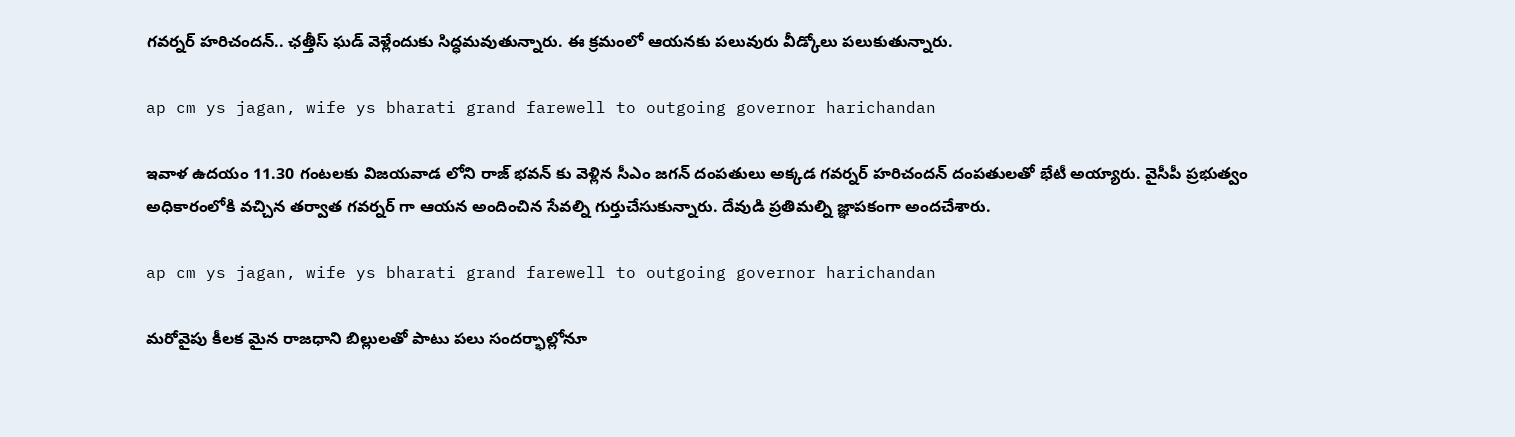గవర్నర్ హరిచందన్.. ఛత్తీస్ ఘడ్ వెళ్లేందుకు సిద్ధమవుతున్నారు. ఈ క్రమంలో ఆయనకు పలువురు వీడ్కోలు పలుకుతున్నారు.

ap cm ys jagan, wife ys bharati grand farewell to outgoing governor harichandan

ఇవాళ ఉదయం 11.30 గంటలకు విజయవాడ లోని రాజ్ భవన్ కు వెళ్లిన సీఎం జగన్ దంపతులు అక్కడ గవర్నర్ హరిచందన్ దంపతులతో భేటీ అయ్యారు. వైసీపీ ప్రభుత్వం అధికారంలోకి వచ్చిన తర్వాత గవర్నర్ గా ఆయన అందించిన సేవల్ని గుర్తుచేసుకున్నారు. దేవుడి ప్రతిమల్ని జ్ఞాపకంగా అందచేశారు.

ap cm ys jagan, wife ys bharati grand farewell to outgoing governor harichandan

మరోవైపు కీలక మైన రాజధాని బిల్లులతో పాటు పలు సందర్భాల్లోనూ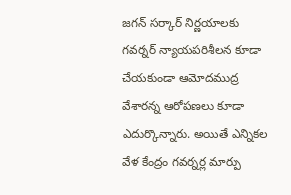జగన్ సర్కార్ నిర్ణయాలకు గవర్నర్ న్యాయపరిశీలన కూడా చేయకుండా ఆమోదముద్ర వేశారన్న ఆరోపణలు కూడా ఎదుర్కొన్నారు. అయితే ఎన్నికల వేళ కేంద్రం గవర్నర్ల మార్పు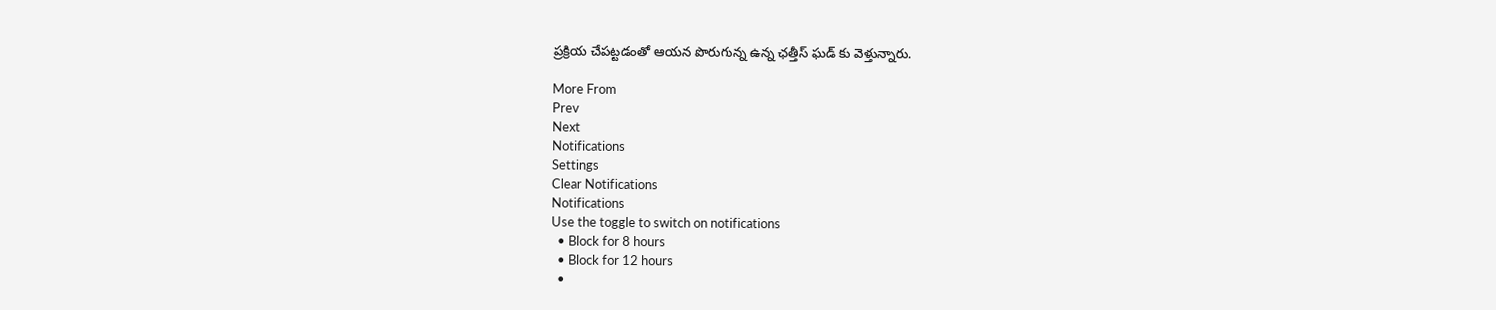ప్రక్రియ చేపట్టడంతో ఆయన పొరుగున్న ఉన్న ఛత్తీస్ ఘడ్ కు వెళ్తున్నారు.

More From
Prev
Next
Notifications
Settings
Clear Notifications
Notifications
Use the toggle to switch on notifications
  • Block for 8 hours
  • Block for 12 hours
  •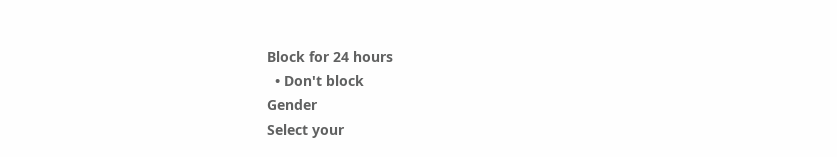Block for 24 hours
  • Don't block
Gender
Select your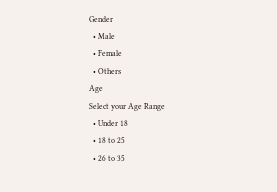Gender
  • Male
  • Female
  • Others
Age
Select your Age Range
  • Under 18
  • 18 to 25
  • 26 to 35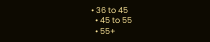• 36 to 45
  • 45 to 55
  • 55+